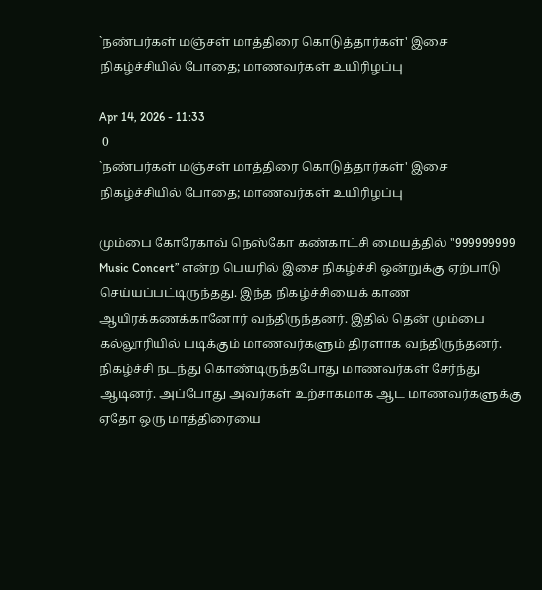`நண்பர்கள் மஞ்சள் மாத்திரை கொடுத்தார்கள்' இசை நிகழ்ச்சியில் போதை; மாணவர்கள் உயிரிழப்பு

Apr 14, 2026 - 11:33
 0
`நண்பர்கள் மஞ்சள் மாத்திரை கொடுத்தார்கள்' இசை நிகழ்ச்சியில் போதை; மாணவர்கள் உயிரிழப்பு

மும்பை கோரேகாவ் நெஸ்கோ கண்காட்சி மையத்தில் ''999999999 Music Concert” என்ற பெயரில் இசை நிகழ்ச்சி ஒன்றுக்கு ஏற்பாடு செய்யப்பட்டிருந்தது. இந்த நிகழ்ச்சியைக் காண ஆயிரக்கணக்கானோர் வந்திருந்தனர். இதில் தென் மும்பை கல்லூரியில் படிக்கும் மாணவர்களும் திரளாக வந்திருந்தனர். நிகழ்ச்சி நடந்து கொண்டிருந்தபோது மாணவர்கள் சேர்ந்து ஆடினர். அப்போது அவர்கள் உற்சாகமாக ஆட மாணவர்களுக்கு ஏதோ ஒரு மாத்திரையை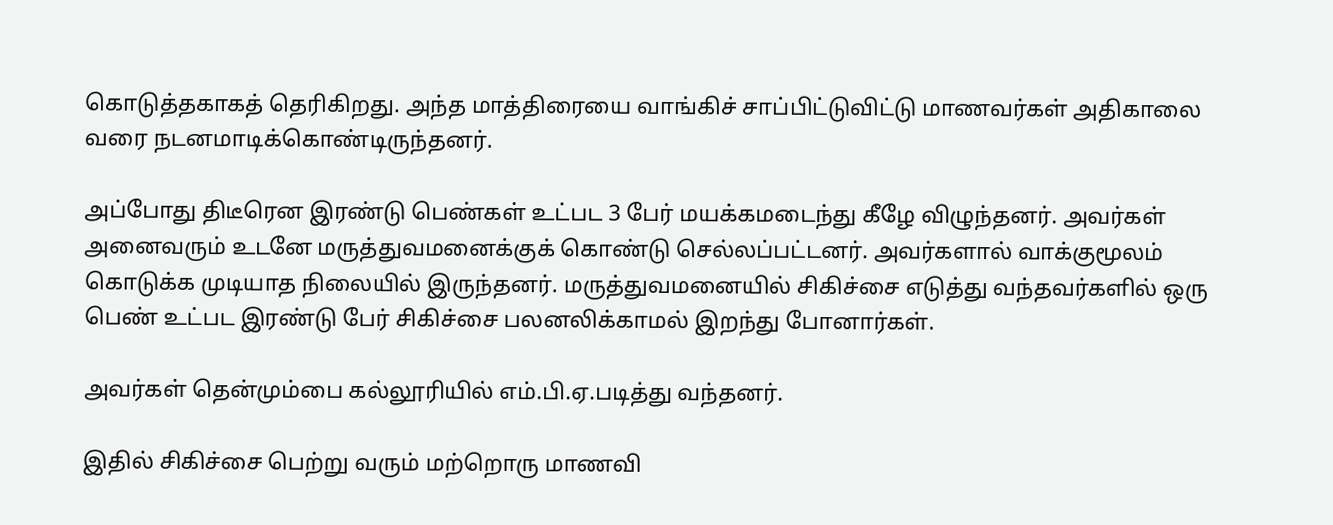கொடுத்தகாகத் தெரிகிறது. அந்த மாத்திரையை வாங்கிச் சாப்பிட்டுவிட்டு மாணவர்கள் அதிகாலை வரை நடனமாடிக்கொண்டிருந்தனர்.

அப்போது திடீரென இரண்டு பெண்கள் உட்பட 3 பேர் மயக்கமடைந்து கீழே விழுந்தனர். அவர்கள் அனைவரும் உடனே மருத்துவமனைக்குக் கொண்டு செல்லப்பட்டனர். அவர்களால் வாக்குமூலம் கொடுக்க முடியாத நிலையில் இருந்தனர். மருத்துவமனையில் சிகிச்சை எடுத்து வந்தவர்களில் ஒரு பெண் உட்பட இரண்டு பேர் சிகிச்சை பலனலிக்காமல் இறந்து போனார்கள்.

அவர்கள் தென்மும்பை கல்லூரியில் எம்.பி.ஏ.படித்து வந்தனர்.

இதில் சிகிச்சை பெற்று வரும் மற்றொரு மாணவி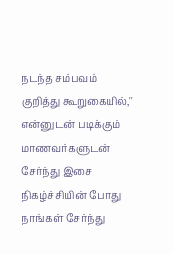நடந்த சம்பவம் குறித்து கூறுகையில்,'' என்னுடன் படிக்கும் மாணவர்களுடன் சேர்ந்து இசை நிகழ்ச்சியின் போது நாங்கள் சேர்ந்து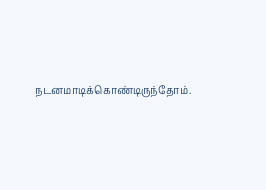நடனமாடிக்கொண்டிருந்தோம்.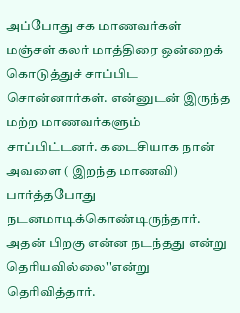அப்போது சக மாணவர்கள் மஞ்சள் கலர் மாத்திரை ஒன்றைக் கொடுத்துச் சாப்பிட சொன்னார்கள். என்னுடன் இருந்த மற்ற மாணவர்களும் சாப்பிட்டனர். கடைசியாக நான் அவளை ( இறந்த மாணவி) பார்த்தபோது நடனமாடிக்கொண்டிருந்தார். அதன் பிறகு என்ன நடந்தது என்று தெரியவில்லை''என்று தெரிவித்தார்.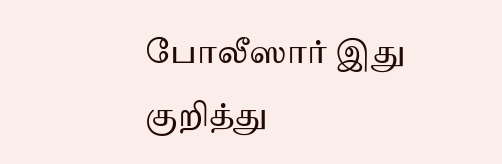போலீஸார் இது குறித்து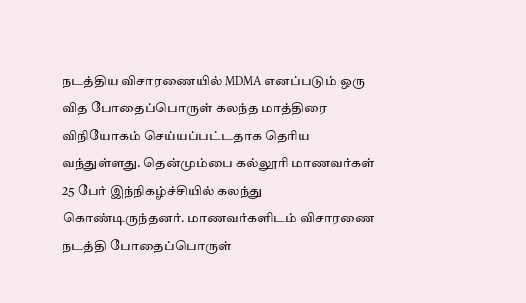நடத்திய விசாரணையில் MDMA எனப்படும் ஒரு வித போதைப்பொருள் கலந்த மாத்திரை விநியோகம் செய்யப்பட்டதாக தெரிய வந்துள்ளது. தென்மும்பை கல்லூரி மாணவர்கள் 25 பேர் இந்நிகழ்ச்சியில் கலந்து கொண்டிருந்தனர். மாணவர்களிடம் விசாரணை நடத்தி போதைப்பொருள்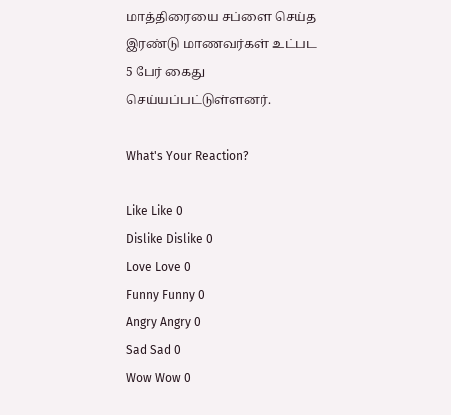மாத்திரையை சப்ளை செய்த இரண்டு மாணவர்கள் உட்பட 5 பேர் கைது செய்யப்பட்டுள்ளனர்.

What's Your Reaction?

Like Like 0
Dislike Dislike 0
Love Love 0
Funny Funny 0
Angry Angry 0
Sad Sad 0
Wow Wow 0